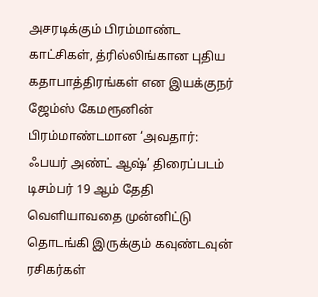அசரடிக்கும் பிரம்மாண்ட காட்சிகள், த்ரில்லிங்கான புதிய கதாபாத்திரங்கள் என இயக்குநர் ஜேம்ஸ் கேமரூனின் பிரம்மாண்டமான ‘அவதார்: ஃபயர் அண்ட் ஆஷ்’ திரைப்படம் டிசம்பர் 19 ஆம் தேதி வெளியாவதை முன்னிட்டு தொடங்கி இருக்கும் கவுண்டவுன் ரசிகர்கள்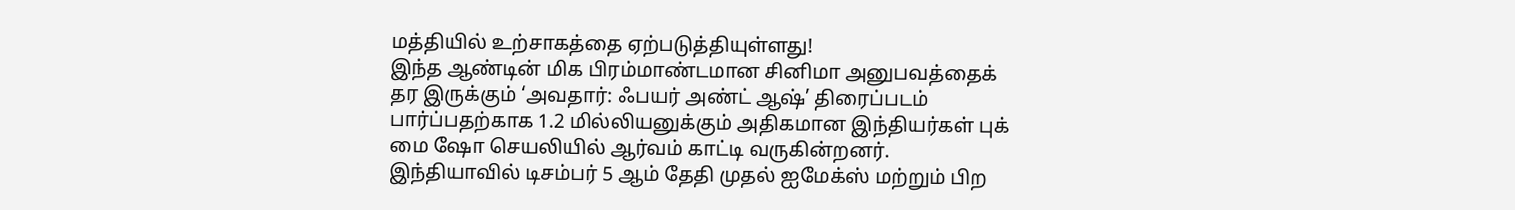மத்தியில் உற்சாகத்தை ஏற்படுத்தியுள்ளது!
இந்த ஆண்டின் மிக பிரம்மாண்டமான சினிமா அனுபவத்தைக் தர இருக்கும் ‘அவதார்: ஃபயர் அண்ட் ஆஷ்’ திரைப்படம் பார்ப்பதற்காக 1.2 மில்லியனுக்கும் அதிகமான இந்தியர்கள் புக் மை ஷோ செயலியில் ஆர்வம் காட்டி வருகின்றனர். இந்தியாவில் டிசம்பர் 5 ஆம் தேதி முதல் ஐமேக்ஸ் மற்றும் பிற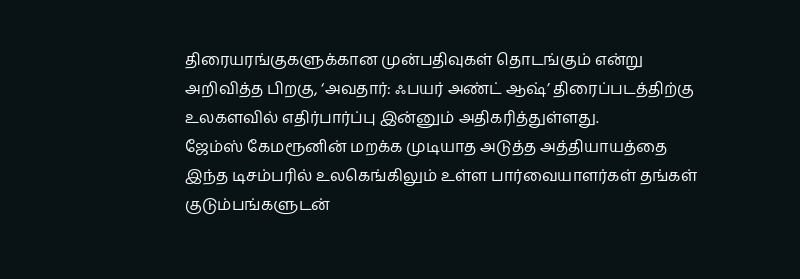திரையரங்குகளுக்கான முன்பதிவுகள் தொடங்கும் என்று அறிவித்த பிறகு, ‘அவதார்: ஃபயர் அண்ட் ஆஷ்’ திரைப்படத்திற்கு உலகளவில் எதிர்பார்ப்பு இன்னும் அதிகரித்துள்ளது.
ஜேம்ஸ் கேமரூனின் மறக்க முடியாத அடுத்த அத்தியாயத்தை இந்த டிசம்பரில் உலகெங்கிலும் உள்ள பார்வையாளர்கள் தங்கள் குடும்பங்களுடன்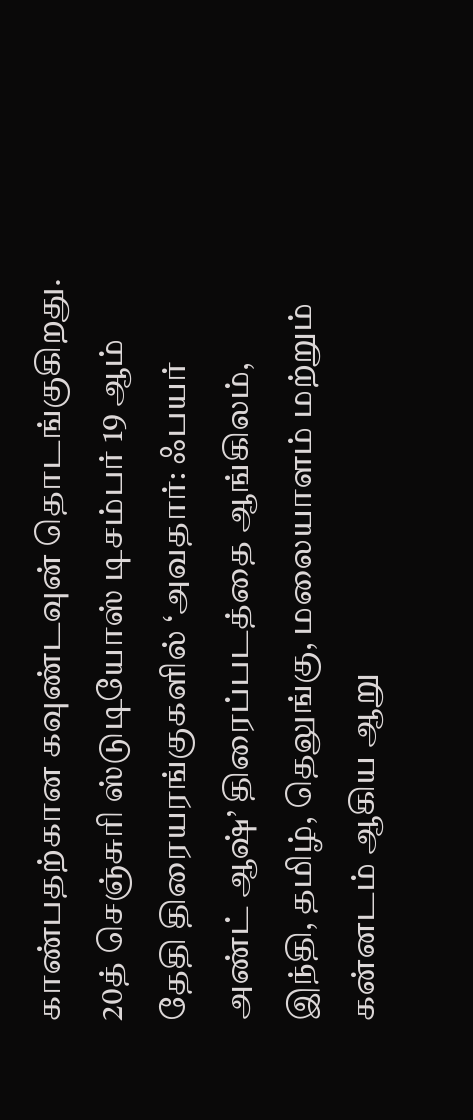காண்பதற்கான கவுண்டவுன் தொடங்குகிறது.
20த் செஞ்சுரி ஸ்டுடியோஸ் டிசம்பர் 19 ஆம் தேதி திரையரங்குகளில் ‘அவதார்: ஃபயர் அண்ட் ஆஷ்’ திரைப்படத்தை ஆங்கிலம், இந்தி, தமிழ், தெலுங்கு, மலையாளம் மற்றும் கன்னடம் ஆகிய ஆறு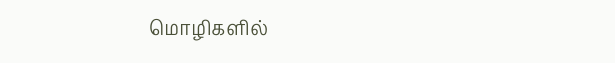மொழிகளில்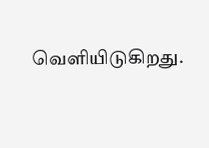வெளியிடுகிறது.